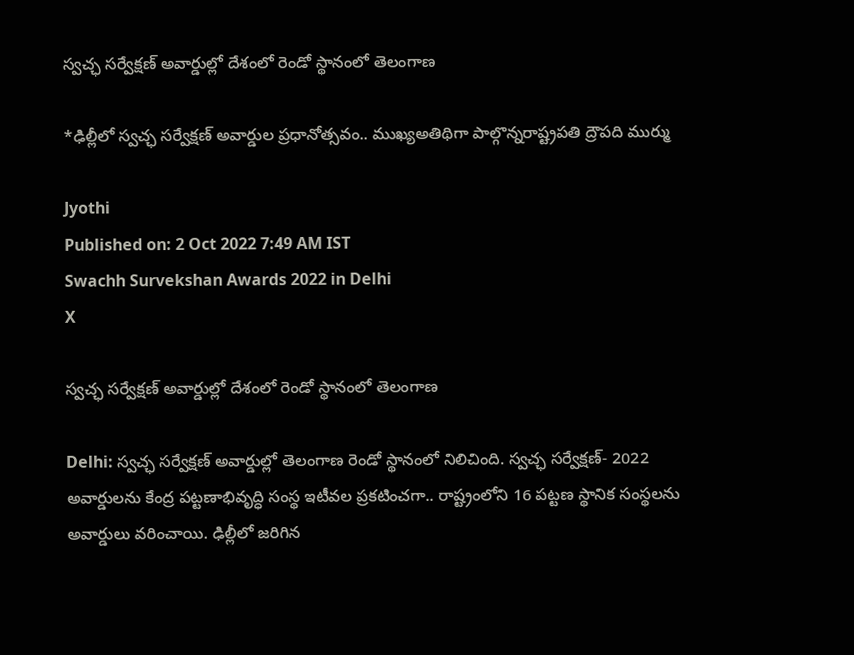స్వచ్ఛ సర్వేక్షణ్ అవార్డుల్లో దేశంలో రెండో స్థానంలో తెలంగాణ

*ఢిల్లీలో స్వచ్ఛ సర్వేక్షణ్ అవార్డుల ప్రధానోత్సవం.. ముఖ్యఅతిథిగా పాల్గొన్నరాష్ట్రపతి ద్రౌపది ముర్ము

Jyothi
Published on: 2 Oct 2022 7:49 AM IST
Swachh Survekshan Awards 2022 in Delhi
X

స్వచ్ఛ సర్వేక్షణ్ అవార్డుల్లో దేశంలో రెండో స్థానంలో తెలంగాణ

Delhi: స్వచ్ఛ సర్వేక్షణ్‌ అవార్డుల్లో తెలంగాణ రెండో స్థానంలో నిలిచింది. స్వచ్ఛ సర్వేక్షణ్‌- 2022 అవార్డులను కేంద్ర పట్టణాభివృద్ధి సంస్థ ఇటీవల ప్రకటించగా.. రాష్ట్రంలోని 16 పట్టణ స్థానిక సంస్థలను అవార్డులు వరించాయి. ఢిల్లీలో జరిగిన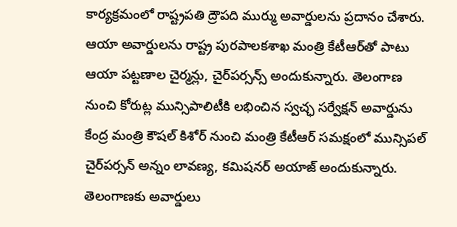కార్యక్రమంలో రాష్ట్రపతి ద్రౌపది ముర్ము అవార్డులను ప్రదానం చేశారు. ఆయా అవార్డులను రాష్ట్ర పురపాలకశాఖ మంత్రి కేటీఆర్‌తో పాటు ఆయా పట్టణాల చైర్మన్లు, చైర్‌పర్సన్స్‌ అందుకున్నారు. తెలంగాణ నుంచి కోరుట్ల మున్సిపాలిటీకి లభించిన స్వచ్ఛ సర్వేక్షన్ అవార్డును కేంద్ర మంత్రి కౌషల్‌ కిశోర్‌ నుంచి మంత్రి కేటీఆర్‌ సమక్షంలో మున్సిపల్‌ చైర్‌పర్సన్‌ అన్నం లావణ్య, కమిషనర్‌ అయాజ్‌ అందుకున్నారు. తెలంగాణకు అవార్డులు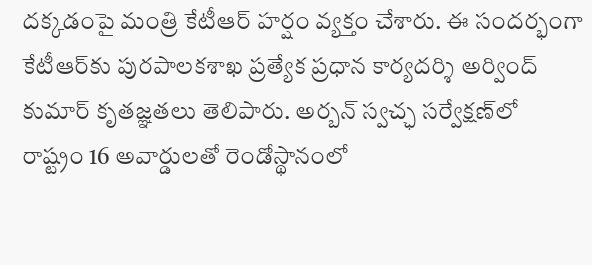దక్కడంపై మంత్రి కేటీఆర్‌ హర్షం వ్యక్తం చేశారు. ఈ సందర్భంగా కేటీఆర్‌కు పురపాలకశాఖ ప్రత్యేక ప్రధాన కార్యదర్శి అర్వింద్‌ కుమార్‌ కృతజ్ఞతలు తెలిపారు. అర్బన్‌ స్వచ్ఛ సర్వేక్షణ్‌లో రాష్ట్రం 16 అవార్డులతో రెండోస్థానంలో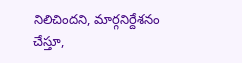నిలిచిందని, మార్గనిర్దేశనం చేస్తూ,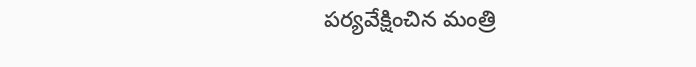పర్యవేక్షించిన మంత్రి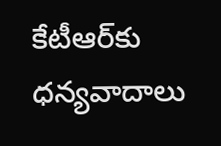కేటీఆర్‌కు ధన్యవాదాలు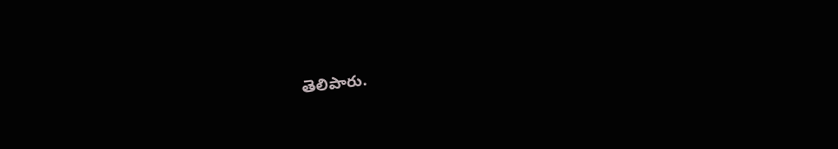తెలిపారు.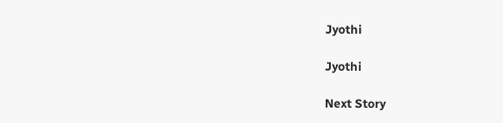Jyothi

Jyothi

Next Story